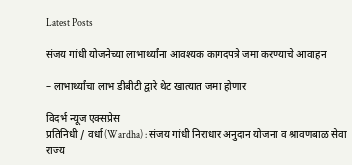Latest Posts

संजय गांधी योजनेच्या लाभार्थ्यांना आवश्यक कागदपत्रे जमा करण्याचे आवाहन

– लाभार्थ्यांचा लाभ डीबीटी द्वारे थेट खात्यात जमा होणार

विदर्भ न्यूज एक्सप्रेस
प्रतिनिधी / वर्धा(Wardha) : संजय गांधी निराधार अनुदान योजना व श्रावणबाळ सेवा राज्य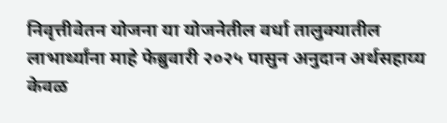निवृत्तीवेतन योजना या योजनेतील वर्धा तालुक्यातील लाभार्थ्यांना माहे फेब्रुवारी २०२५ पासुन अनुदान अर्थसहाय्य केवळ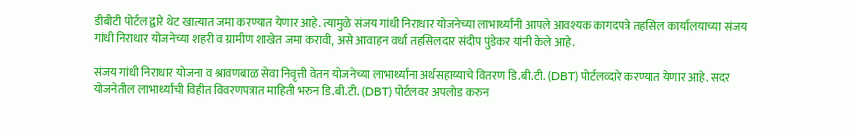डीबीटी पोर्टल द्वारे थेट खात्यात जमा करण्यात येणार आहे. त्यामुळे संजय गांधी निराधार योजनेच्या लाभार्थ्यांनी आपले आवश्यक कागदपत्रे तहसिल कार्यालयाच्या संजय गांधी निराधार योजनेच्या शहरी व ग्रामीण शाखेत जमा करावी, असे आवाहन वर्धा तहसिलदार संदीप पुंडेकर यांनी केले आहे.

संजय गांधी निराधार योजना व श्रावणबाळ सेवा निवृत्ती वेतन योजनेच्या लाभार्थ्यांना अर्थसहाय्याचे वितरण डि.बी.टी. (DBT) पोर्टलव्दारे करण्यात येणार आहे. सदर योजनेतील लाभार्थ्यांची विहीत विवरणपत्रात माहिती भरुन डि.बी.टी. (DBT) पोर्टलवर अपलोड करुन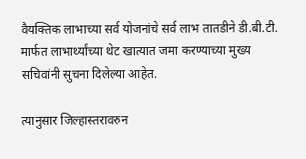वैयक्तिक लाभाच्या सर्व योजनांचे सर्व लाभ तातडीने डी.बी.टी. मार्फत लाभार्थ्यांच्या थेट खात्यात जमा करण्याच्या मुख्य सचिवांनी सुचना दिलेल्या आहेत.

त्यानुसार जिल्हास्तरावरुन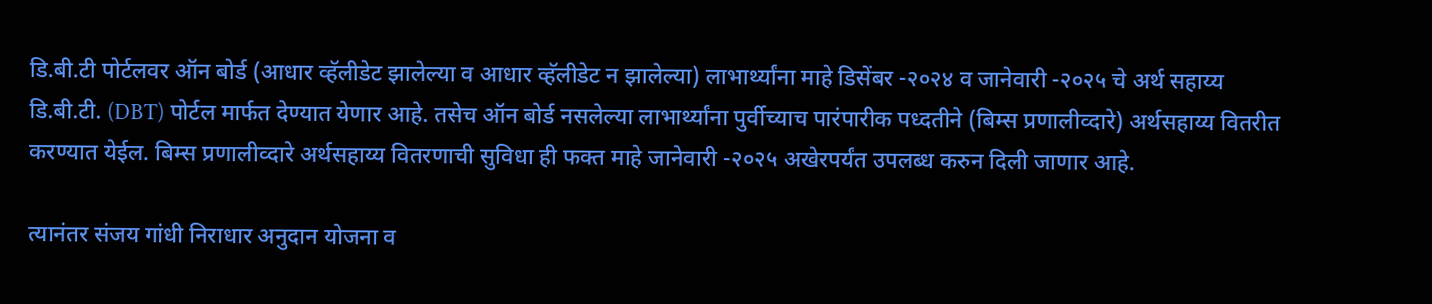डि.बी.टी पोर्टलवर ऑन बोर्ड (आधार व्हॅलीडेट झालेल्या व आधार व्हॅलीडेट न झालेल्या) लाभार्थ्यांना माहे डिसेंबर -२०२४ व जानेवारी -२०२५ चे अर्थ सहाय्य डि.बी.टी. (DBT) पोर्टल मार्फत देण्यात येणार आहे. तसेच ऑन बोर्ड नसलेल्या लाभार्थ्यांना पुर्वीच्याच पारंपारीक पध्दतीने (बिम्स प्रणालीव्दारे) अर्थसहाय्य वितरीत करण्यात येईल. बिम्स प्रणालीव्दारे अर्थसहाय्य वितरणाची सुविधा ही फक्त माहे जानेवारी -२०२५ अखेरपर्यंत उपलब्ध करुन दिली जाणार आहे.

त्यानंतर संजय गांधी निराधार अनुदान योजना व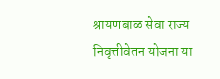श्रायणबाळ सेवा राज्य निवृत्तीवेतन योजना या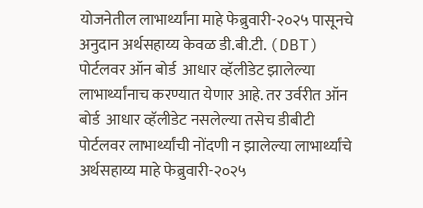योजनेतील लाभार्थ्यांना माहे फेब्रुवारी-२०२५ पासूनचे अनुदान अर्थसहाय्य केवळ डी.बी.टी. (DBT) पोर्टलवर ऑन बोर्ड  आधार व्हॅलीडेट झालेल्या लाभार्थ्यांनाच करण्यात येणार आहे. तर उर्वरीत ऑन बोर्ड  आधार व्हॅलीडेट नसलेल्या तसेच डीबीटी  पोर्टलवर लाभार्थ्यांची नोंदणी न झालेल्या लाभार्थ्यांचे अर्थसहाय्य माहे फेब्रुवारी-२०२५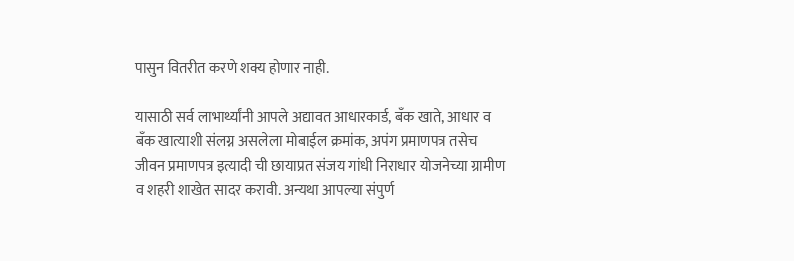पासुन वितरीत करणे शक्य होणार नाही.

यासाठी सर्व लाभार्थ्यांनी आपले अद्यावत आधारकार्ड, बँक खाते, आधार व बँक खात्याशी संलग्न असलेला मोबाईल क्रमांक, अपंग प्रमाणपत्र तसेच जीवन प्रमाणपत्र इत्यादी ची छायाप्रत संजय गांधी निराधार योजनेच्या ग्रामीण व शहरी शाखेत सादर करावी. अन्यथा आपल्या संपुर्ण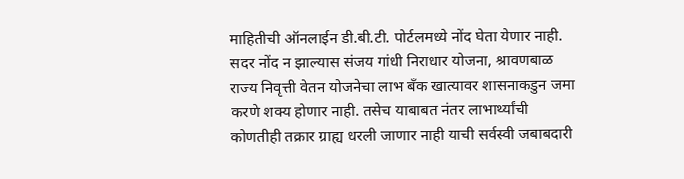माहितीची ऑनलाईन डी.बी.टी. पोर्टलमध्ये नोंद घेता येणार नाही. सदर नोंद न झाल्यास संजय गांधी निराधार योजना, श्रावणबाळ राज्य निवृत्ती वेतन योजनेचा लाभ बँक खात्यावर शासनाकडुन जमा करणे शक्य होणार नाही. तसेच याबाबत नंतर लाभार्थ्यांची कोणतीही तक्रार ग्राह्य धरली जाणार नाही याची सर्वस्वी जबाबदारी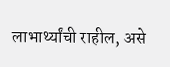लाभार्थ्यांची राहील, असे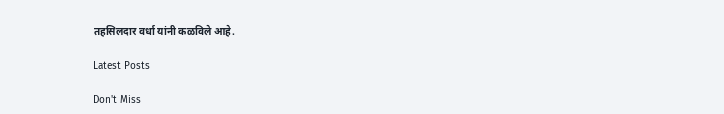तहसिलदार वर्धा यांनी कळविले आहे.

Latest Posts

Don't Miss